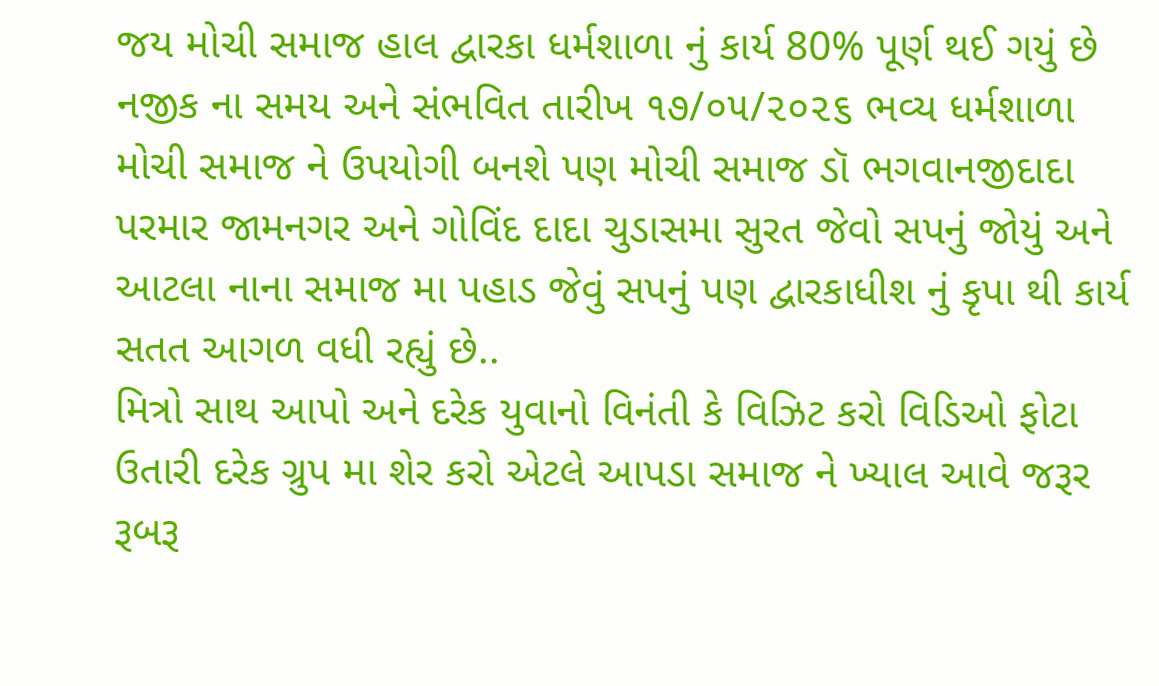જય મોચી સમાજ હાલ દ્વારકા ધર્મશાળા નું કાર્ય 80% પૂર્ણ થઈ ગયું છે
નજીક ના સમય અને સંભવિત તારીખ ૧૭/૦૫/૨૦૨૬ ભવ્ય ધર્મશાળા મોચી સમાજ ને ઉપયોગી બનશે પણ મોચી સમાજ ડૉ ભગવાનજીદાદા પરમાર જામનગર અને ગોવિંદ દાદા ચુડાસમા સુરત જેવો સપનું જોયું અને આટલા નાના સમાજ મા પહાડ જેવું સપનું પણ દ્વારકાધીશ નું કૃપા થી કાર્ય સતત આગળ વધી રહ્યું છે..
મિત્રો સાથ આપો અને દરેક યુવાનો વિનંતી કે વિઝિટ કરો વિડિઓ ફોટા ઉતારી દરેક ગ્રુપ મા શેર કરો એટલે આપડા સમાજ ને ખ્યાલ આવે જરૂર રૂબરૂ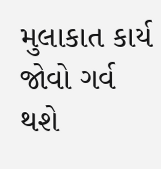મુલાકાત કાર્ય જોવો ગર્વ થશે